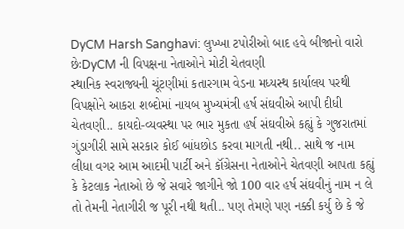DyCM Harsh Sanghavi: લુખ્ખા ટપોરીઓ બાદ હવે બીજાનો વારો છેઃDyCM ની વિપક્ષના નેતાઓને મોટી ચેતવણી
સ્થાનિક સ્વરાજ્યની ચૂંટણીમાં કતારગામ વેડના મધ્યસ્થ કાર્યાલય પરથી વિપક્ષોને આકરા શબ્દોમાં નાયબ મુખ્યમંત્રી હર્ષ સંઘવીએ આપી દીધી ચેતવણી.. કાયદો-વ્યવસ્થા પર ભાર મુકતા હર્ષ સંઘવીએ કહ્યું કે ગુજરાતમાં ગુંડાગીરી સામે સરકાર કોઈ બાંધછોડ કરવા માગતી નથી.. સાથે જ નામ લીધા વગર આમ આદમી પાર્ટી અને કૉંગ્રેસના નેતાઓને ચેતવણી આપતા કહ્યું કે કેટલાક નેતાઓ છે જે સવારે જાગીને જો 100 વાર હર્ષ સંઘવીનું નામ ન લે તો તેમની નેતાગીરી જ પૂરી નથી થતી.. પણ તેમણે પણ નક્કી કર્યુ છે કે જે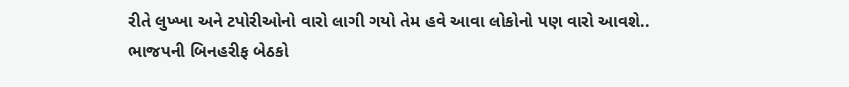રીતે લુખ્ખા અને ટપોરીઓનો વારો લાગી ગયો તેમ હવે આવા લોકોનો પણ વારો આવશે..
ભાજપની બિનહરીફ બેઠકો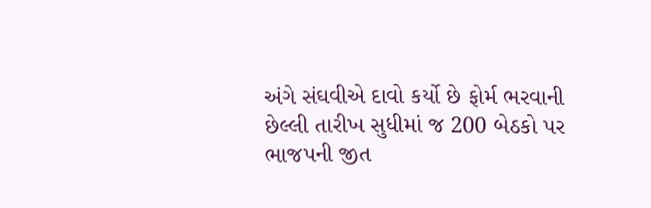અંગે સંઘવીએ દાવો કર્યો છે ફોર્મ ભરવાની છેલ્લી તારીખ સુધીમાં જ 200 બેઠકો પર ભાજપની જીત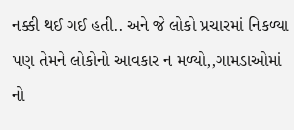નક્કી થઈ ગઈ હતી.. અને જે લોકો પ્રચારમાં નિકળ્યા પણ તેમને લોકોનો આવકાર ન મળ્યો,,ગામડાઓમાં નો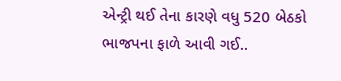એન્ટ્રી થઈ તેના કારણે વધુ 520 બેઠકો ભાજપના ફાળે આવી ગઈ..